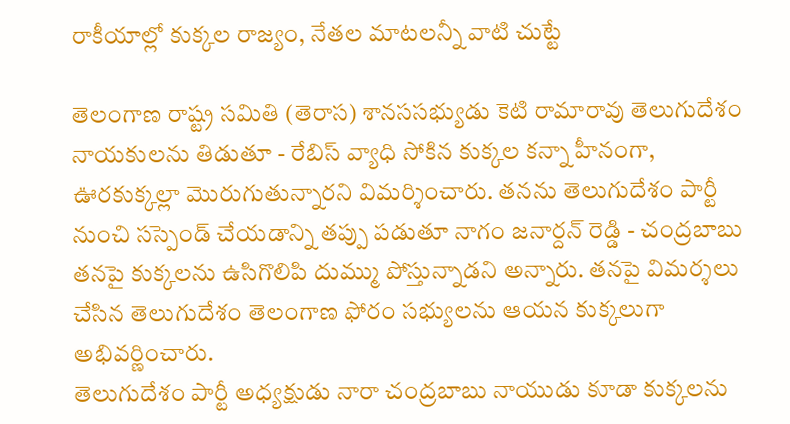రాకీయాల్లో కుక్కల రాజ్యం, నేతల మాటలన్నీ వాటి చుట్టే

తెలంగాణ రాష్ట్ర సమితి (తెరాస) శానససభ్యుడు కెటి రామారావు తెలుగుదేశం నాయకులను తిడుతూ - రేబిస్ వ్యాధి సోకిన కుక్కల కన్నా హీనంగా, ఊరకుక్కల్లా మొరుగుతున్నారని విమర్శించారు. తనను తెలుగుదేశం పార్టీ నుంచి సస్పెండ్ చేయడాన్ని తప్పు పడుతూ నాగం జనార్దన్ రెడ్డి - చంద్రబాబు తనపై కుక్కలను ఉసిగొలిపి దుమ్ము పోస్తున్నాడని అన్నారు. తనపై విమర్శలు చేసిన తెలుగుదేశం తెలంగాణ ఫోరం సభ్యులను ఆయన కుక్కలుగా అభివర్ణించారు.
తెలుగుదేశం పార్టీ అధ్యక్షుడు నారా చంద్రబాబు నాయుడు కూడా కుక్కలను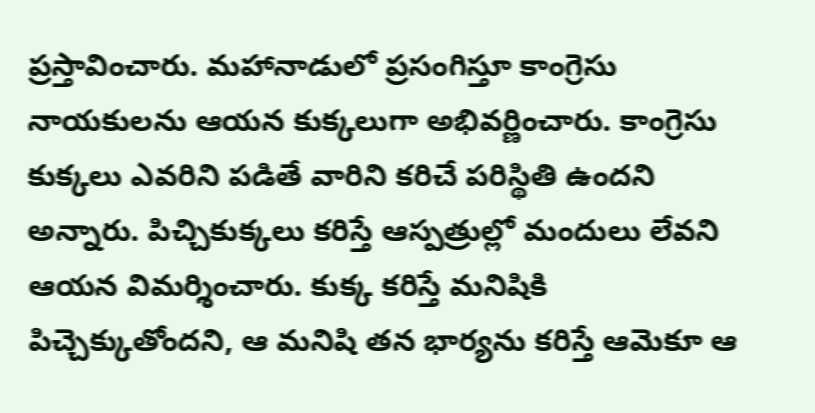ప్రస్తావించారు. మహానాడులో ప్రసంగిస్తూ కాంగ్రెసు నాయకులను ఆయన కుక్కలుగా అభివర్ణించారు. కాంగ్రెసు కుక్కలు ఎవరిని పడితే వారిని కరిచే పరిస్థితి ఉందని అన్నారు. పిచ్చికుక్కలు కరిస్తే ఆస్పత్రుల్లో మందులు లేవని ఆయన విమర్శించారు. కుక్క కరిస్తే మనిషికి పిచ్చెక్కుతోందని, ఆ మనిషి తన భార్యను కరిస్తే ఆమెకూ ఆ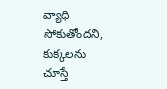వ్యాధి సోకుతోందని, కుక్కలను చూస్తే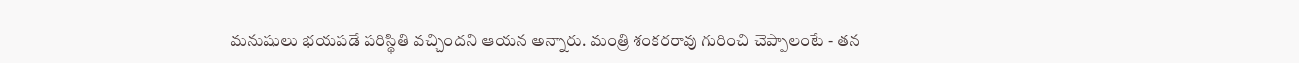మనుషులు భయపడే పరిస్థితి వచ్చిందని ఆయన అన్నారు. మంత్రి శంకరరావు గురించి చెప్పాలంటే - తన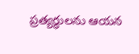ప్రత్యర్థులను ఆయన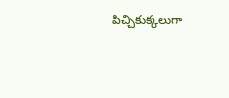పిచ్చికుక్కలుగా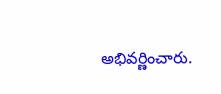అభివర్ణించారు.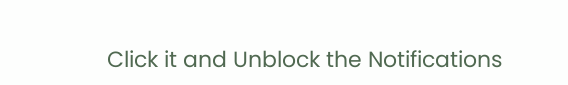Click it and Unblock the Notifications